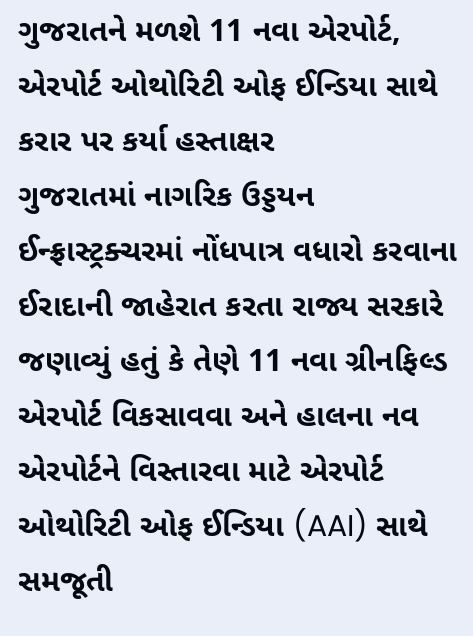ગુજરાતને મળશે 11 નવા એરપોર્ટ, એરપોર્ટ ઓથોરિટી ઓફ ઈન્ડિયા સાથે કરાર પર કર્યા હસ્તાક્ષર
ગુજરાતમાં નાગરિક ઉડ્ડયન ઈન્ફ્રાસ્ટ્રક્ચરમાં નોંધપાત્ર વધારો કરવાના ઈરાદાની જાહેરાત કરતા રાજ્ય સરકારે જણાવ્યું હતું કે તેણે 11 નવા ગ્રીનફિલ્ડ એરપોર્ટ વિકસાવવા અને હાલના નવ એરપોર્ટને વિસ્તારવા માટે એરપોર્ટ ઓથોરિટી ઓફ ઈન્ડિયા (AAI) સાથે સમજૂતી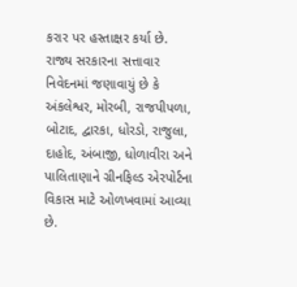કરાર પર હસ્તાક્ષર કર્યા છે.
રાજ્ય સરકારના સત્તાવાર નિવેદનમાં જણાવાયું છે કે અંકલેશ્વર, મોરબી, રાજપીપળા, બોટાદ, દ્વારકા, ધોરડો, રાજુલા, દાહોદ, અંબાજી, ધોળાવીરા અને પાલિતાણાને ગ્રીનફિલ્ડ એરપોર્ટના વિકાસ માટે ઓળખવામાં આવ્યા છે.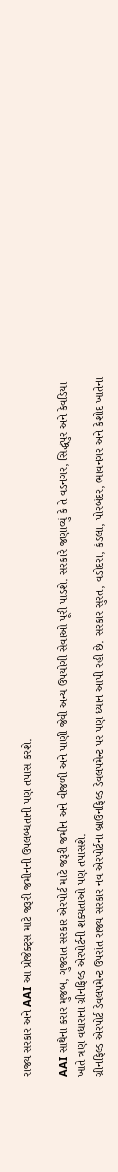રાજ્ય સરકાર અને AAI આ પ્રોજેક્ટ્સ માટે જરૂરી જમીનની ઉપલબ્ધતાની પણ તપાસ કરશે.

AAI સાથેના કરાર મુજબ, ગુજરાત સરકાર એરપોર્ટ માટે જરૂરી જમીન અને વીજળી અને પાણી જેવી અન્ય ઉપયોગી સેવાઓ પૂરી પાડશે. સરકારે જણાવ્યું કે તે વડનગર, સિદ્ધપુર અને કેવડિયા ખાતે ત્રણ વધારાના ગ્રીનફિલ્ડ એરપોર્ટની શક્યતાઓ પણ તપાસશે.
ગ્રીનફિલ્ડ એરપોર્ટ ડેવલપમેન્ટ ઉપરાંત રાજ્ય સરકાર નવ એરપોર્ટના બ્રાઉનફિલ્ડ ડેવલપમેન્ટ પર પણ ધ્યાન આપી રહી છે. સરકાર સુરત, વડોદરા, કંડલા, પોરબંદર, ભાવનગર અને કેશોદ ખાતેના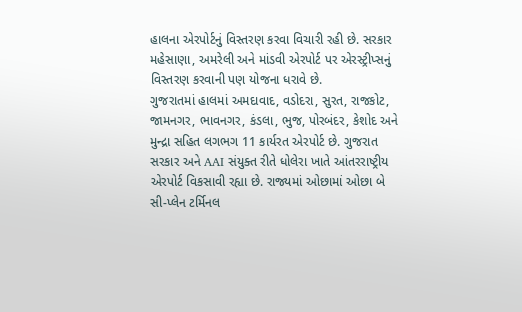હાલના એરપોર્ટનું વિસ્તરણ કરવા વિચારી રહી છે. સરકાર મહેસાણા, અમરેલી અને માંડવી એરપોર્ટ પર એરસ્ટ્રીપ્સનું વિસ્તરણ કરવાની પણ યોજના ધરાવે છે.
ગુજરાતમાં હાલમાં અમદાવાદ, વડોદરા, સુરત, રાજકોટ, જામનગર, ભાવનગર, કંડલા, ભુજ, પોરબંદર, કેશોદ અને મુન્દ્રા સહિત લગભગ 11 કાર્યરત એરપોર્ટ છે. ગુજરાત સરકાર અને AAI સંયુક્ત રીતે ધોલેરા ખાતે આંતરરાષ્ટ્રીય એરપોર્ટ વિકસાવી રહ્યા છે. રાજ્યમાં ઓછામાં ઓછા બે સી-પ્લેન ટર્મિનલ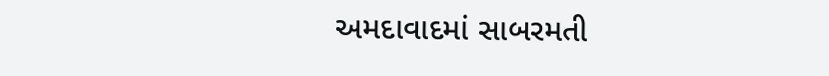અમદાવાદમાં સાબરમતી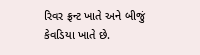રિવર ફ્રન્ટ ખાતે અને બીજું કેવડિયા ખાતે છે.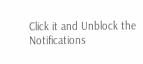Click it and Unblock the Notifications